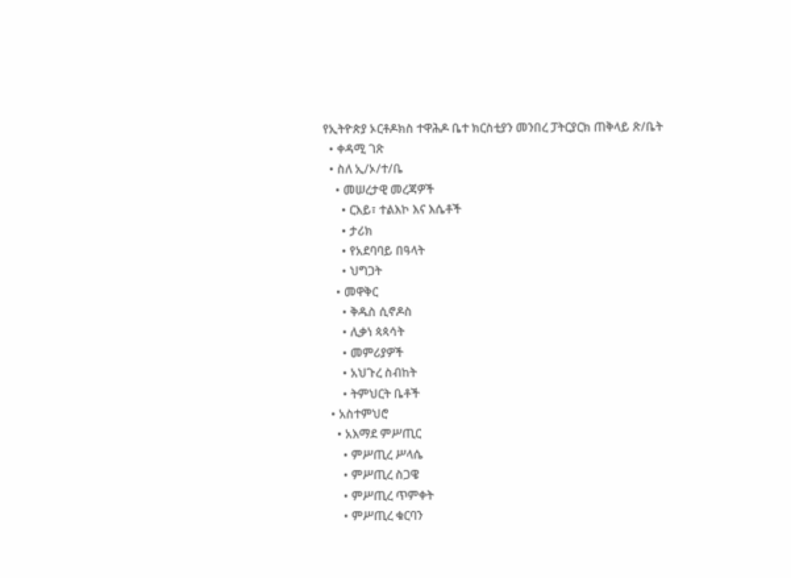የኢትዮጵያ ኦርቶዶክስ ተዋሕዶ ቤተ ክርስቲያን መንበረ ፓትርያርክ ጠቅላይ ጽ/ቤት
  • ቀዳሚ ገጽ
  • ስለ ኢ/ኦ/ተ/ቤ
    • መሠረታዊ መረጃዎች
      • ርእይ፣ ተልእኮ እና እሴቶች
      • ታሪክ
      • የአደባባይ በዓላት
      • ህግጋት
    • መዋቅር
      • ቅዱስ ሲኖዶስ
      • ሊቃነ ጳጳሳት
      • መምሪያዎች
      • አህጉረ ስብከት
      • ትምህርት ቤቶች
  • አስተምህሮ
    • አእማደ ምሥጢር
      • ምሥጢረ ሥላሴ
      • ምሥጢረ ስጋዌ
      • ምሥጢረ ጥምቀት
      • ምሥጢረ ቁርባን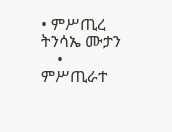• ምሥጢረ ትንሳኤ ሙታን
    • ምሥጢራተ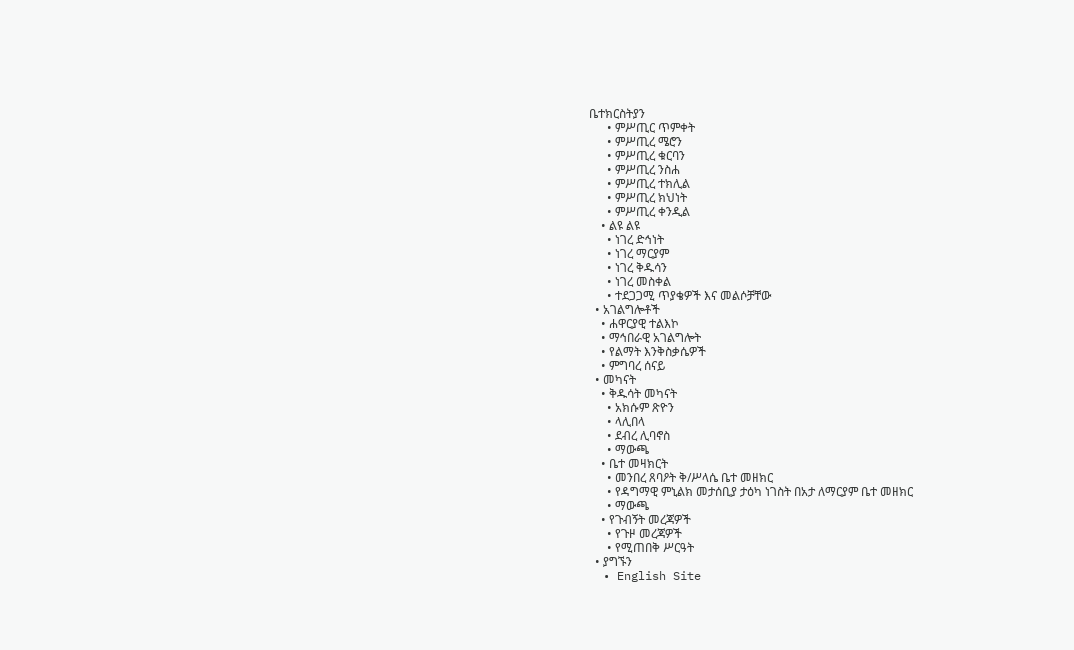ቤተክርስትያን
      • ምሥጢር ጥምቀት
      • ምሥጢረ ሜሮን
      • ምሥጢረ ቁርባን
      • ምሥጢረ ንስሐ
      • ምሥጢረ ተክሊል
      • ምሥጢረ ክህነት
      • ምሥጢረ ቀንዲል
    • ልዩ ልዩ
      • ነገረ ድኅነት
      • ነገረ ማርያም
      • ነገረ ቅዱሳን
      • ነገረ መስቀል
      • ተደጋጋሚ ጥያቄዎች እና መልሶቻቸው
  • አገልግሎቶች
    • ሐዋርያዊ ተልእኮ
    • ማኅበራዊ አገልግሎት
    • የልማት እንቅስቃሴዎች
    • ምግባረ ሰናይ
  • መካናት
    • ቅዱሳት መካናት
      • አክሱም ጽዮን
      • ላሊበላ
      • ደብረ ሊባኖስ
      • ማውጫ
    • ቤተ መዛክርት
      • መንበረ ጸባዖት ቅ/ሥላሴ ቤተ መዘክር
      • የዳግማዊ ምኒልክ መታሰቢያ ታዕካ ነገስት በአታ ለማርያም ቤተ መዘክር
      • ማውጫ
    • የጉብኝት መረጃዎች
      • የጉዞ መረጃዎች
      • የሚጠበቅ ሥርዓት
  • ያግኙን
  • English Site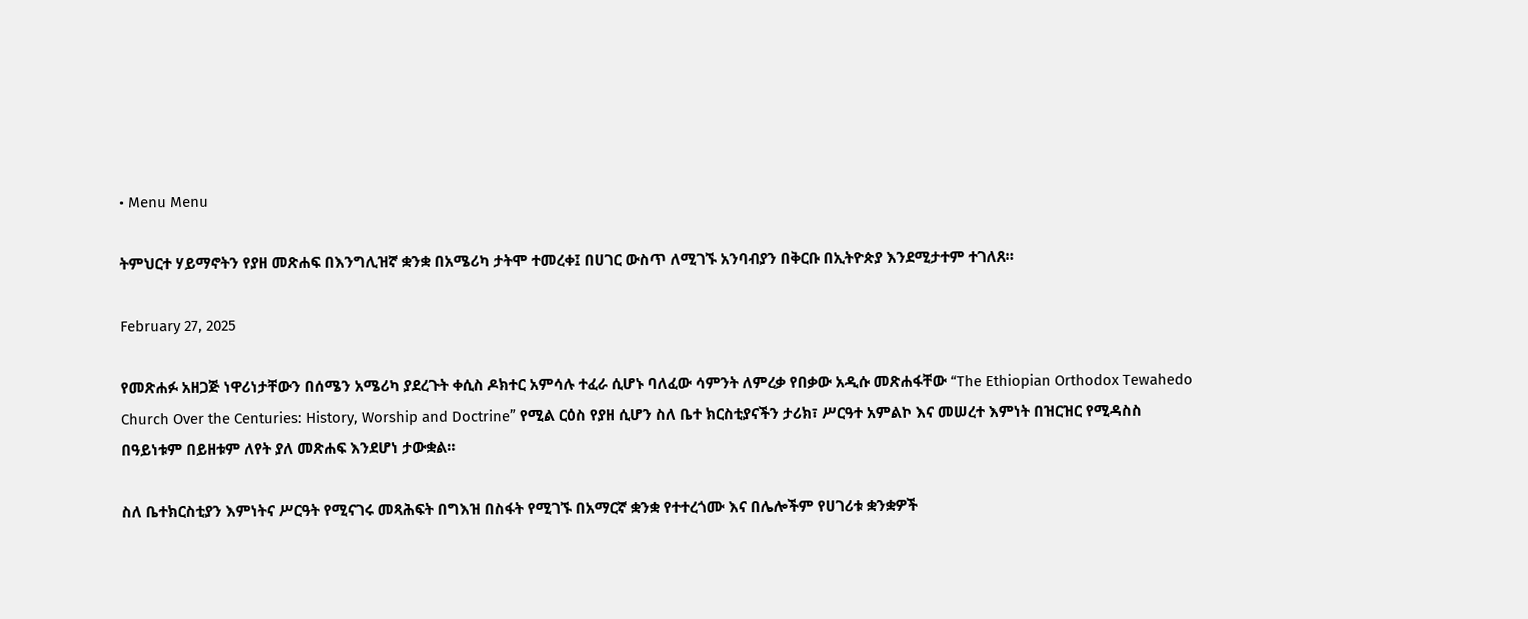• Menu Menu

ትምህርተ ሃይማኖትን የያዘ መጽሐፍ በእንግሊዝኛ ቋንቋ በአሜሪካ ታትሞ ተመረቀ፤ በሀገር ውስጥ ለሚገኙ አንባብያን በቅርቡ በኢትዮጵያ እንደሚታተም ተገለጸ።

February 27, 2025

የመጽሐፉ አዘጋጅ ነዋሪነታቸውን በሰሜን አሜሪካ ያደረጉት ቀሲስ ዶክተር አምሳሉ ተፈራ ሲሆኑ ባለፈው ሳምንት ለምረቃ የበቃው አዲሱ መጽሐፋቸው “The Ethiopian Orthodox Tewahedo Church Over the Centuries: History, Worship and Doctrine” የሚል ርዕስ የያዘ ሲሆን ስለ ቤተ ክርስቲያናችን ታሪክ፣ ሥርዓተ አምልኮ እና መሠረተ እምነት በዝርዝር የሚዳስስ በዓይነቱም በይዘቱም ለየት ያለ መጽሐፍ እንደሆነ ታውቋል።

ስለ ቤተክርስቲያን እምነትና ሥርዓት የሚናገሩ መጻሕፍት በግእዝ በስፋት የሚገኙ በአማርኛ ቋንቋ የተተረጎሙ እና በሌሎችም የሀገሪቱ ቋንቋዎች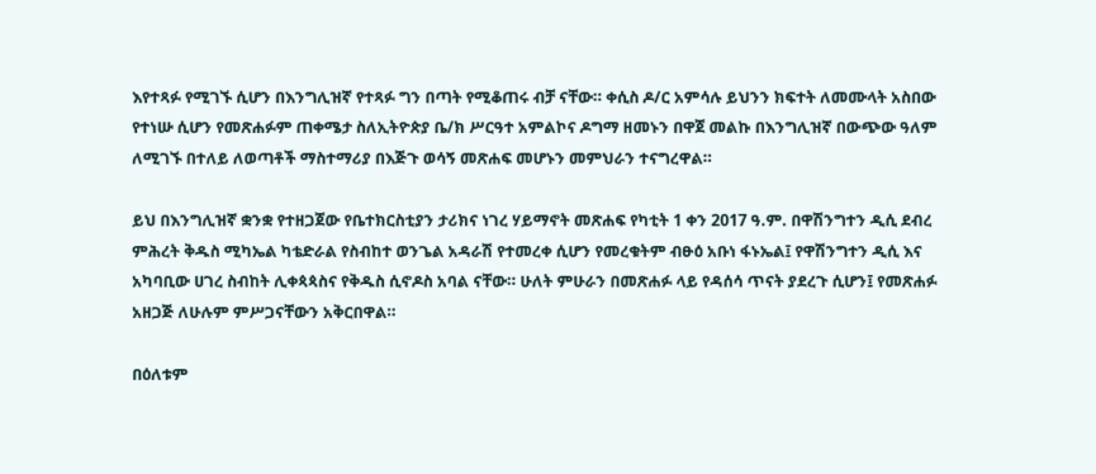እየተጻፉ የሚገኙ ሲሆን በእንግሊዝኛ የተጻፉ ግን በጣት የሚቆጠሩ ብቻ ናቸው። ቀሲስ ዶ/ር አምሳሉ ይህንን ክፍተት ለመሙላት አስበው የተነሡ ሲሆን የመጽሐፉም ጠቀሜታ ስለኢትዮጵያ ቤ/ክ ሥርዓተ አምልኮና ዶግማ ዘመኑን በዋጀ መልኩ በእንግሊዝኛ በውጭው ዓለም ለሚገኙ በተለይ ለወጣቶች ማስተማሪያ በእጅጉ ወሳኝ መጽሐፍ መሆኑን መምህራን ተናግረዋል።

ይህ በእንግሊዝኛ ቋንቋ የተዘጋጀው የቤተክርስቲያን ታሪክና ነገረ ሃይማኖት መጽሐፍ የካቲት 1 ቀን 2017 ዓ.ም. በዋሽንግተን ዲሲ ደብረ ምሕረት ቅዱስ ሚካኤል ካቴድራል የስብከተ ወንጌል አዳራሽ የተመረቀ ሲሆን የመረቁትም ብፁዕ አቡነ ፋኑኤል፤ የዋሽንግተን ዲሲ እና አካባቢው ሀገረ ስብከት ሊቀጳጳስና የቅዱስ ሲኖዶስ አባል ናቸው። ሁለት ምሁራን በመጽሐፉ ላይ የዳሰሳ ጥናት ያደረጉ ሲሆን፤ የመጽሐፉ አዘጋጅ ለሁሉም ምሥጋናቸውን አቅርበዋል።

በዕለቱም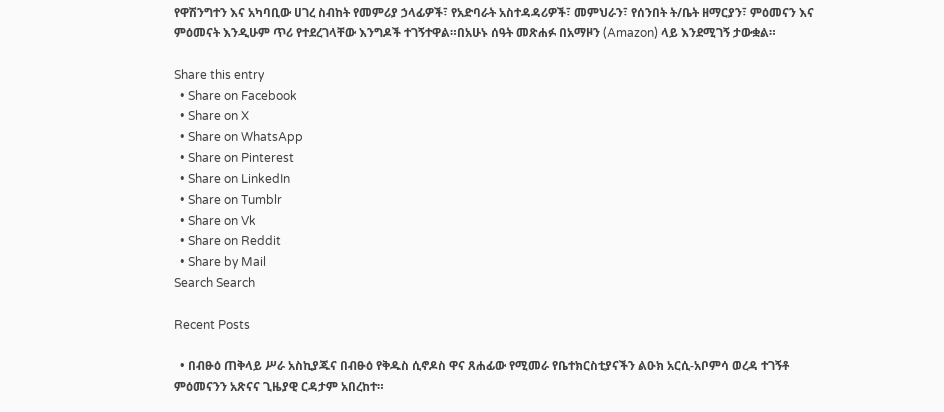የዋሽንግተን እና አካባቢው ሀገረ ስብከት የመምሪያ ኃላፊዎች፣ የአድባራት አስተዳዳሪዎች፣ መምህራን፣ የሰንበት ት/ቤት ዘማርያን፣ ምዕመናን እና ምዕመናት እንዲሁም ጥሪ የተደረገላቸው እንግዶች ተገኝተዋል።በአሁኑ ሰዓት መጽሐፉ በአማዞን (Amazon) ላይ እንደሚገኝ ታውቋል።

Share this entry
  • Share on Facebook
  • Share on X
  • Share on WhatsApp
  • Share on Pinterest
  • Share on LinkedIn
  • Share on Tumblr
  • Share on Vk
  • Share on Reddit
  • Share by Mail
Search Search

Recent Posts

  • በብፁዕ ጠቅላይ ሥራ አስኪያጁና በብፁዕ የቅዱስ ሲኖዶስ ዋና ጸሐፊው የሚመራ የቤተክርስቲያናችን ልዑክ አርሲ-አቦምሳ ወረዳ ተገኝቶ ምዕመናንን አጽናና ጊዜያዊ ርዳታም አበረከተ።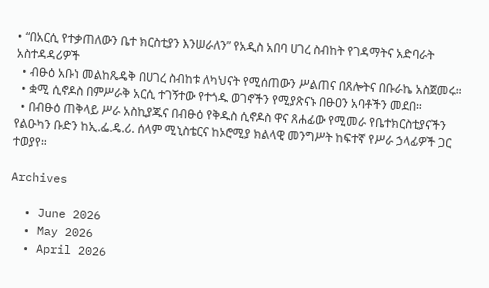• “በአርሲ የተቃጠለውን ቤተ ክርስቲያን እንሠራለን” የአዲስ አበባ ሀገረ ስብከት የገዳማትና አድባራት አስተዳዳሪዎች
  • ብፁዕ አቡነ መልከጼዴቅ በሀገረ ስብከቱ ለካህናት የሚሰጠውን ሥልጠና በጸሎትና በቡራኬ አስጀመሩ።
  • ቋሚ ሲኖዶስ በምሥራቅ አርሲ ተገኝተው የተጎዱ ወገኖችን የሚያጽናኑ በፁዐን አባቶችን መደበ።
  • በብፁዕ ጠቅላይ ሥራ አስኪያጁና በብፁዕ የቅዱስ ሲኖዶስ ዋና ጸሐፊው የሚመራ የቤተክርስቲያናችን የልዑካን ቡድን ከኢ.ፌ.ዴ.ሪ. ሰላም ሚኒስቴርና ከኦሮሚያ ክልላዊ መንግሥት ከፍተኛ የሥራ ኃላፊዎች ጋር ተወያየ።

Archives

  • June 2026
  • May 2026
  • April 2026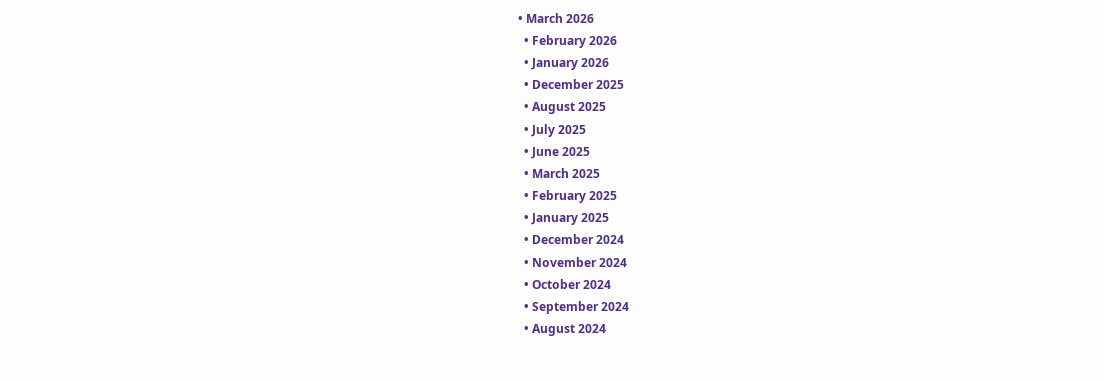• March 2026
  • February 2026
  • January 2026
  • December 2025
  • August 2025
  • July 2025
  • June 2025
  • March 2025
  • February 2025
  • January 2025
  • December 2024
  • November 2024
  • October 2024
  • September 2024
  • August 2024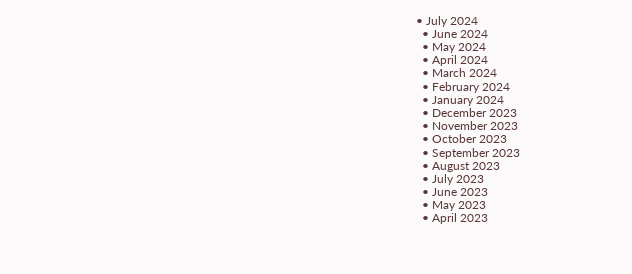• July 2024
  • June 2024
  • May 2024
  • April 2024
  • March 2024
  • February 2024
  • January 2024
  • December 2023
  • November 2023
  • October 2023
  • September 2023
  • August 2023
  • July 2023
  • June 2023
  • May 2023
  • April 2023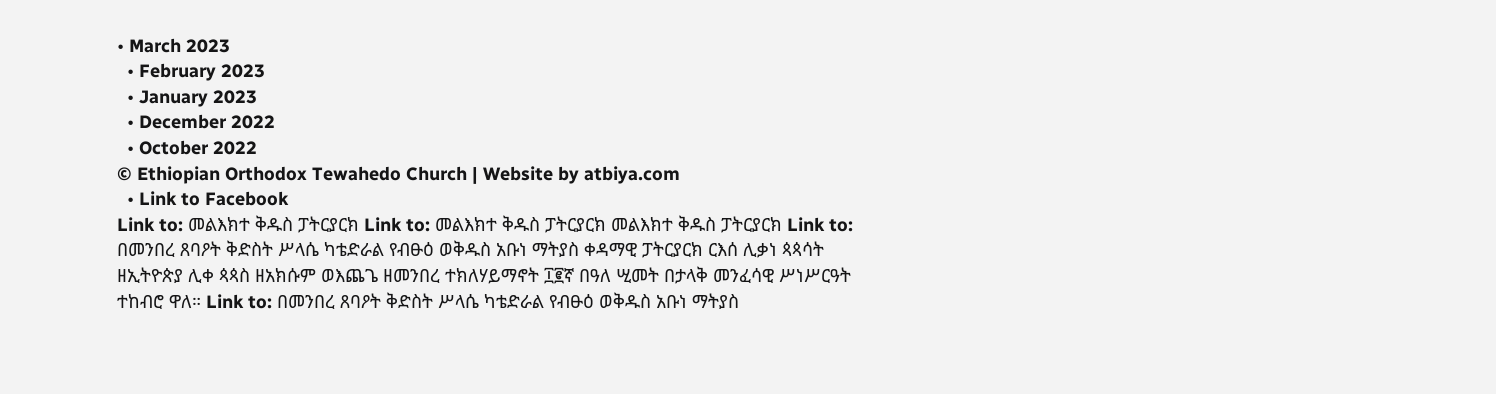• March 2023
  • February 2023
  • January 2023
  • December 2022
  • October 2022
© Ethiopian Orthodox Tewahedo Church | Website by atbiya.com
  • Link to Facebook
Link to: መልእክተ ቅዱስ ፓትርያርክ Link to: መልእክተ ቅዱስ ፓትርያርክ መልእክተ ቅዱስ ፓትርያርክ Link to: በመንበረ ጸባዖት ቅድስት ሥላሴ ካቴድራል የብፁዕ ወቅዱስ አቡነ ማትያስ ቀዳማዊ ፓትርያርክ ርእሰ ሊቃነ ጳጳሳት ዘኢትዮጵያ ሊቀ ጳጳስ ዘአክሱም ወእጨጌ ዘመንበረ ተክለሃይማኖት ፲፪ኛ በዓለ ሢመት በታላቅ መንፈሳዊ ሥነሥርዓት ተከብሮ ዋለ። Link to: በመንበረ ጸባዖት ቅድስት ሥላሴ ካቴድራል የብፁዕ ወቅዱስ አቡነ ማትያስ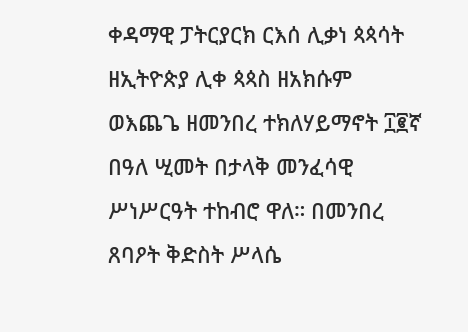ቀዳማዊ ፓትርያርክ ርእሰ ሊቃነ ጳጳሳት ዘኢትዮጵያ ሊቀ ጳጳስ ዘአክሱም ወእጨጌ ዘመንበረ ተክለሃይማኖት ፲፪ኛ በዓለ ሢመት በታላቅ መንፈሳዊ ሥነሥርዓት ተከብሮ ዋለ። በመንበረ ጸባዖት ቅድስት ሥላሴ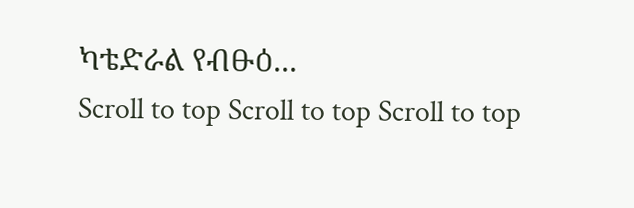ካቴድራል የብፁዕ...
Scroll to top Scroll to top Scroll to top